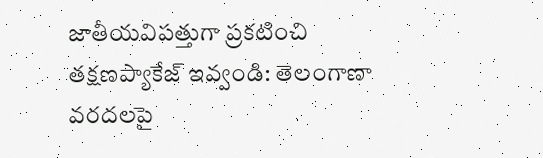జాతీయవిపత్తుగా ప్రకటించి తక్షణప్యాకేజ్ ఇవ్వండి: తెలంగాణా వరదలపై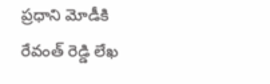ప్రధాని మోడీకి రేవంత్ రెడ్డి లేఖ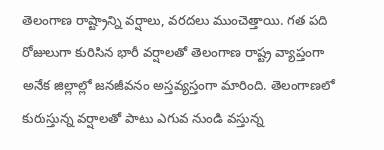తెలంగాణ రాష్ట్రాన్ని వర్షాలు, వరదలు ముంచెత్తాయి. గత పది రోజులుగా కురిసిన భారీ వర్షాలతో తెలంగాణ రాష్ట్ర వ్యాప్తంగా అనేక జిల్లాల్లో జనజీవనం అస్తవ్యస్తంగా మారింది. తెలంగాణలో కురుస్తున్న వర్షాలతో పాటు ఎగువ నుండి వస్తున్న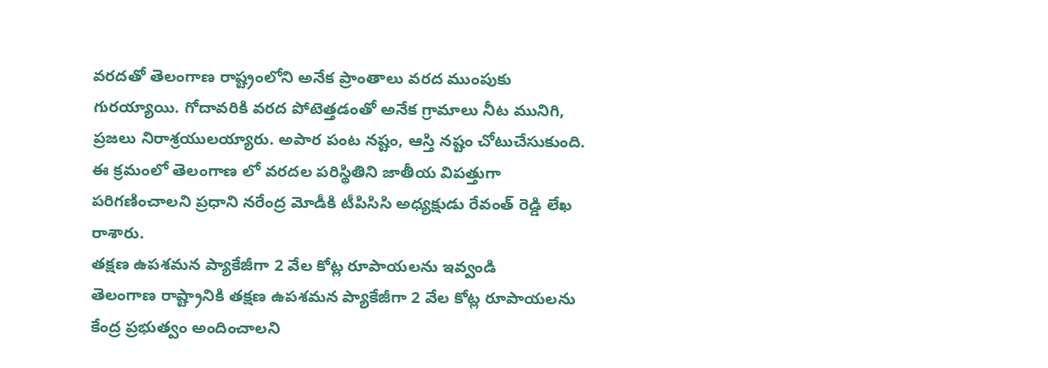వరదతో తెలంగాణ రాష్ట్రంలోని అనేక ప్రాంతాలు వరద ముంపుకు గురయ్యాయి. గోదావరికి వరద పోటెత్తడంతో అనేక గ్రామాలు నీట మునిగి, ప్రజలు నిరాశ్రయులయ్యారు. అపార పంట నష్టం, ఆస్తి నష్టం చోటుచేసుకుంది. ఈ క్రమంలో తెలంగాణ లో వరదల పరిస్థితిని జాతీయ విపత్తుగా పరిగణించాలని ప్రధాని నరేంద్ర మోడీకి టీపిసిసి అధ్యక్షుడు రేవంత్ రెడ్డి లేఖ రాశారు.
తక్షణ ఉపశమన ప్యాకేజీగా 2 వేల కోట్ల రూపాయలను ఇవ్వండి
తెలంగాణ రాష్ట్రానికి తక్షణ ఉపశమన ప్యాకేజీగా 2 వేల కోట్ల రూపాయలను కేంద్ర ప్రభుత్వం అందించాలని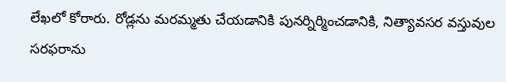లేఖలో కోరారు. రోడ్లను మరమ్మతు చేయడానికి పునర్నిర్మించడానికి, నిత్యావసర వస్తువుల సరఫరాను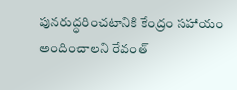పునరుద్ధరించటానికి కేంద్రం సహాయం అందించాలని రేవంత్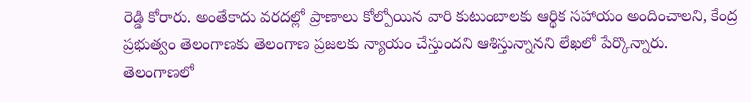రెడ్డి కోరారు. అంతేకాదు వరదల్లో ప్రాణాలు కోల్పోయిన వారి కుటుంబాలకు ఆర్థిక సహాయం అందించాలని, కేంద్ర ప్రభుత్వం తెలంగాణకు తెలంగాణ ప్రజలకు న్యాయం చేస్తుందని ఆశిస్తున్నానని లేఖలో పేర్కొన్నారు.
తెలంగాణలో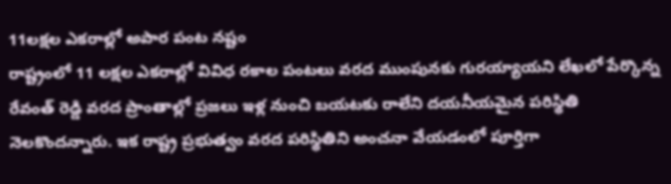11లక్షల ఎకరాల్లో అపార పంట నష్టం
రాష్ట్రంలో 11 లక్షల ఎకరాల్లో వివిధ రకాల పంటలు వరద ముంపునకు గురయ్యాయని లేఖలో పేర్కొన్న రేవంత్ రెడ్డి వరద ప్రాంతాల్లో ప్రజలు ఇళ్ల నుంచి బయటకు రాలేని దయనీయమైన పరిస్థితి నెలకొందన్నారు. ఇక రాష్ట్ర ప్రభుత్వం వరద పరిస్థితిని అంచనా వేయడంలో పూర్తిగా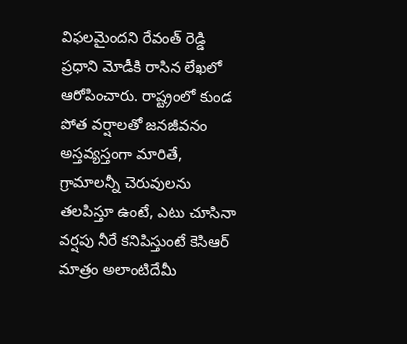విఫలమైందని రేవంత్ రెడ్డి ప్రధాని మోడీకి రాసిన లేఖలో ఆరోపించారు. రాష్ట్రంలో కుండ పోత వర్షాలతో జనజీవనం అస్తవ్యస్తంగా మారితే, గ్రామాలన్నీ చెరువులను తలపిస్తూ ఉంటే, ఎటు చూసినా వర్షపు నీరే కనిపిస్తుంటే కెసిఆర్ మాత్రం అలాంటిదేమీ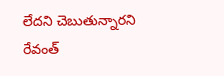లేదని చెబుతున్నారని రేవంత్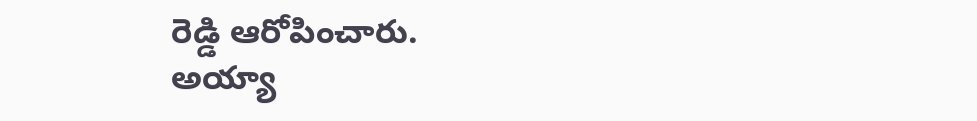రెడ్డి ఆరోపించారు.
అయ్యా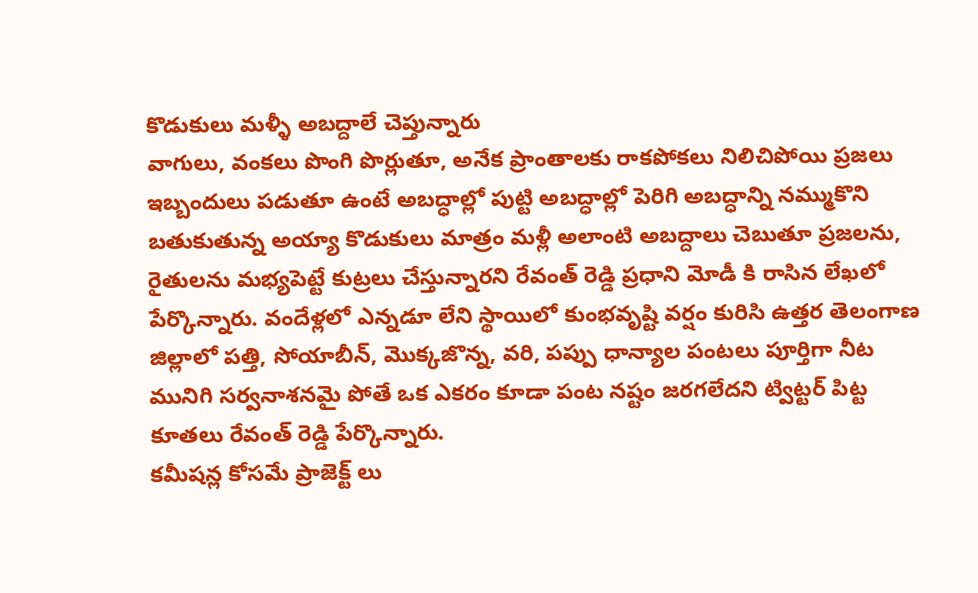కొడుకులు మళ్ళీ అబద్దాలే చెప్తున్నారు
వాగులు, వంకలు పొంగి పొర్లుతూ, అనేక ప్రాంతాలకు రాకపోకలు నిలిచిపోయి ప్రజలు ఇబ్బందులు పడుతూ ఉంటే అబద్ధాల్లో పుట్టి అబద్ధాల్లో పెరిగి అబద్ధాన్ని నమ్ముకొని బతుకుతున్న అయ్యా కొడుకులు మాత్రం మళ్లీ అలాంటి అబద్దాలు చెబుతూ ప్రజలను, రైతులను మభ్యపెట్టే కుట్రలు చేస్తున్నారని రేవంత్ రెడ్డి ప్రధాని మోడీ కి రాసిన లేఖలో పేర్కొన్నారు. వందేళ్లలో ఎన్నడూ లేని స్థాయిలో కుంభవృష్టి వర్షం కురిసి ఉత్తర తెలంగాణ జిల్లాలో పత్తి, సోయాబీన్, మొక్కజొన్న, వరి, పప్పు ధాన్యాల పంటలు పూర్తిగా నీట మునిగి సర్వనాశనమై పోతే ఒక ఎకరం కూడా పంట నష్టం జరగలేదని ట్విట్టర్ పిట్ట కూతలు రేవంత్ రెడ్డి పేర్కొన్నారు.
కమీషన్ల కోసమే ప్రాజెక్ట్ లు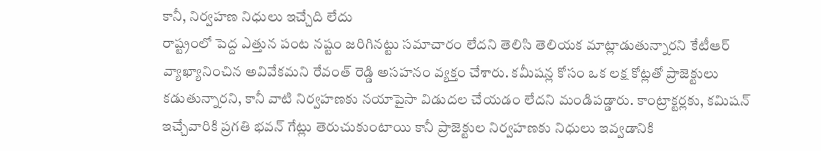కానీ, నిర్వహణ నిధులు ఇచ్చేది లేదు
రాష్ట్రంలో పెద్ద ఎత్తున పంట నష్టం జరిగినట్టు సమాచారం లేదని తెలిసి తెలియక మాట్లాడుతున్నారని కేటీఆర్ వ్యాఖ్యానించిన అవివేకమని రేవంత్ రెడ్డి అసహనం వ్యక్తం చేశారు. కమీషన్ల కోసం ఒక లక్ష కోట్లతో ప్రాజెక్టులు కడుతున్నారని, కానీ వాటి నిర్వహణకు నయాపైసా విడుదల చేయడం లేదని మండిపడ్డారు. కాంట్రాక్టర్లకు, కమిషన్ ఇచ్చేవారికి ప్రగతి భవన్ గేట్లు తెరుచుకుంటాయి కానీ ప్రాజెక్టుల నిర్వహణకు నిధులు ఇవ్వడానికి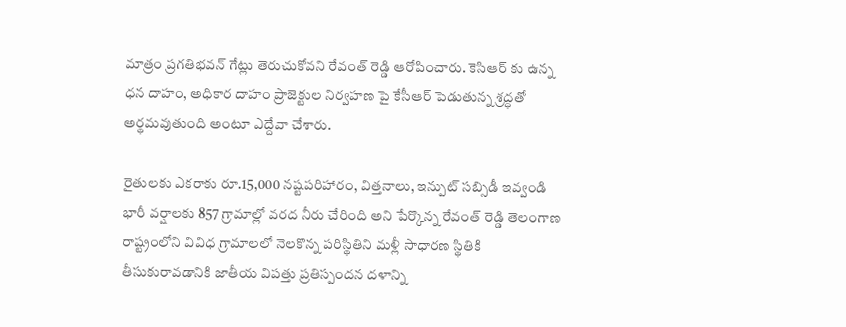మాత్రం ప్రగతిభవన్ గేట్లు తెరుచుకోవని రేవంత్ రెడ్డి ఆరోపించారు. కెసిఆర్ కు ఉన్న ధన దాహం, అధికార దాహం ప్రాజెక్టుల నిర్వహణ పై కేసీఆర్ పెడుతున్న శ్రద్ధతో అర్థమవుతుంది అంటూ ఎద్దేవా చేశారు.

రైతులకు ఎకరాకు రూ.15,000 నష్టపరిహారం, విత్తనాలు, ఇన్పుట్ సబ్సిడీ ఇవ్వండి
భారీ వర్షాలకు 857 గ్రామాల్లో వరద నీరు చేరింది అని పేర్కొన్న రేవంత్ రెడ్డి తెలంగాణ రాష్ట్రంలోని వివిధ గ్రామాలలో నెలకొన్న పరిస్థితిని మళ్లీ సాధారణ స్థితికి తీసుకురావడానికి జాతీయ విపత్తు ప్రతిస్పందన దళాన్ని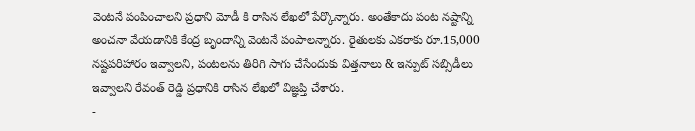వెంటనే పంపించాలని ప్రధాని మోడీ కి రాసిన లేఖలో పేర్కొన్నారు. అంతేకాదు పంట నష్టాన్ని అంచనా వేయడానికి కేంద్ర బృందాన్ని వెంటనే పంపాలన్నారు. రైతులకు ఎకరాకు రూ.15,000 నష్టపరిహారం ఇవ్వాలని, పంటలను తిరిగి సాగు చేసేందుకు విత్తనాలు & ఇన్పుట్ సబ్సిడీలు ఇవ్వాలని రేవంత్ రెడ్డి ప్రధానికి రాసిన లేఖలో విజ్ఞప్తి చేశారు.
-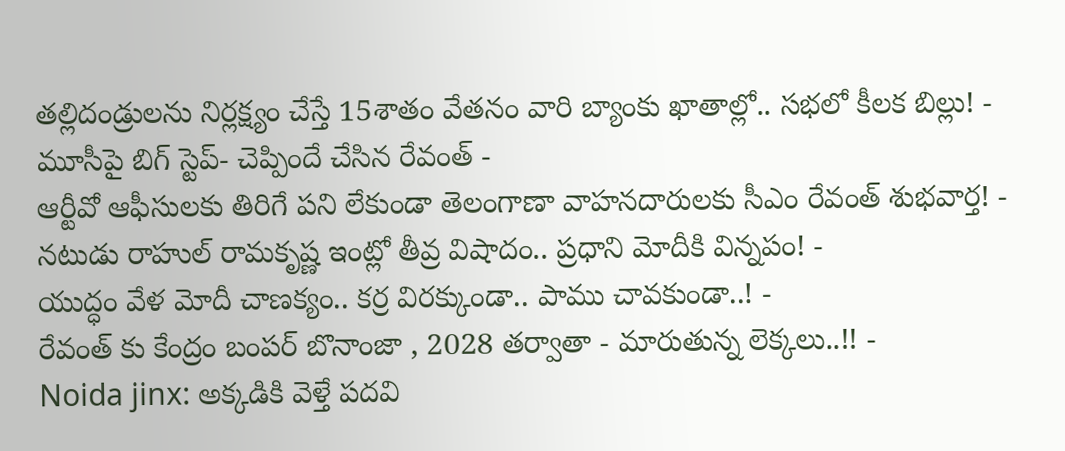తల్లిదండ్రులను నిర్లక్ష్యం చేస్తే 15శాతం వేతనం వారి బ్యాంకు ఖాతాల్లో.. సభలో కీలక బిల్లు! -
మూసీపై బిగ్ స్టెప్- చెప్పిందే చేసిన రేవంత్ -
ఆర్టీవో ఆఫీసులకు తిరిగే పని లేకుండా తెలంగాణా వాహనదారులకు సీఎం రేవంత్ శుభవార్త! -
నటుడు రాహుల్ రామకృష్ణ ఇంట్లో తీవ్ర విషాదం.. ప్రధాని మోదీకి విన్నపం! -
యుద్ధం వేళ మోదీ చాణక్యం.. కర్ర విరక్కుండా.. పాము చావకుండా..! -
రేవంత్ కు కేంద్రం బంపర్ బొనాంజా , 2028 తర్వాతా - మారుతున్న లెక్కలు..!! -
Noida jinx: అక్కడికి వెళ్తే పదవి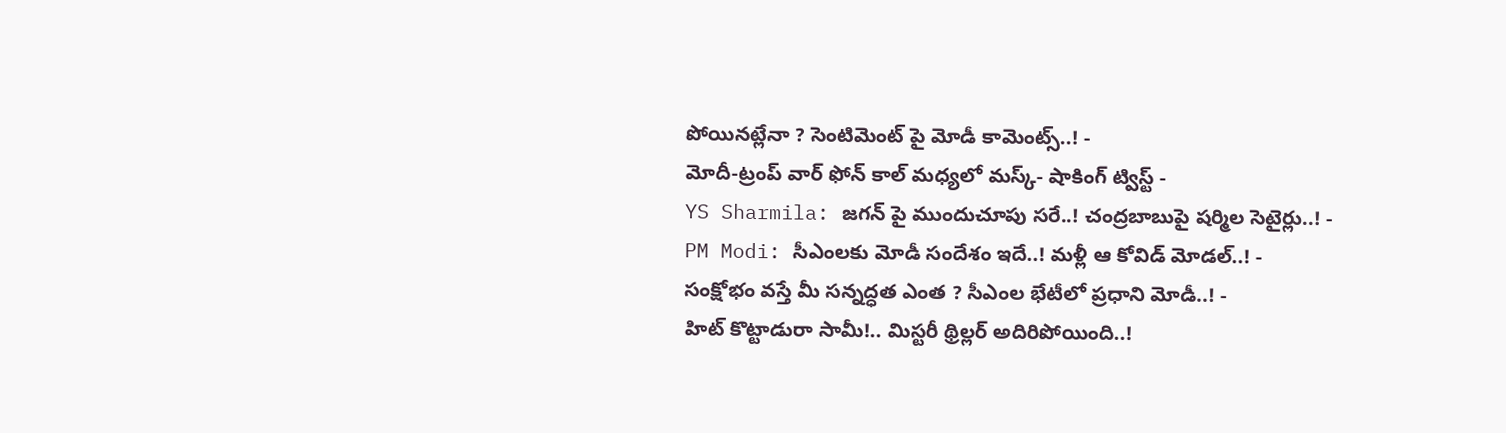పోయినట్లేనా ? సెంటిమెంట్ పై మోడీ కామెంట్స్..! -
మోదీ-ట్రంప్ వార్ ఫోన్ కాల్ మధ్యలో మస్క్- షాకింగ్ ట్విస్ట్ -
YS Sharmila: జగన్ పై ముందుచూపు సరే..! చంద్రబాబుపై షర్మిల సెటైర్లు..! -
PM Modi: సీఎంలకు మోడీ సందేశం ఇదే..! మళ్లీ ఆ కోవిడ్ మోడల్..! -
సంక్షోభం వస్తే మీ సన్నద్ధత ఎంత ? సీఎంల భేటీలో ప్రధాని మోడీ..! -
హిట్ కొట్టాడురా సామీ!.. మిస్టరీ థ్రిల్లర్ అదిరిపోయింది..!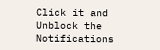Click it and Unblock the Notifications